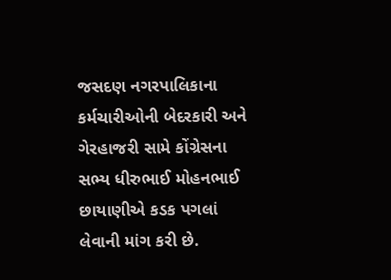જસદણ નગરપાલિકાના કર્મચારીઓની બેદરકારી અને ગેરહાજરી સામે કોંગ્રેસના સભ્ય ધીરુભાઈ મોહનભાઈ છાયાણીએ કડક પગલાં લેવાની માંગ કરી છે.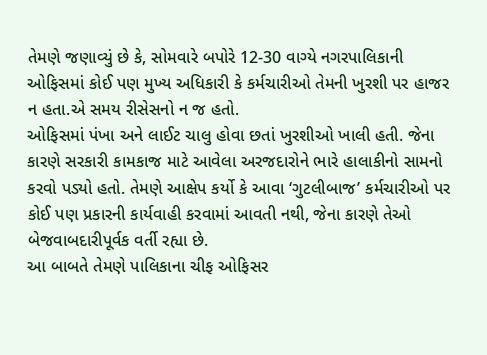તેમણે જણાવ્યું છે કે, સોમવારે બપોરે 12-30 વાગ્યે નગરપાલિકાની ઓફિસમાં કોઈ પણ મુખ્ય અધિકારી કે કર્મચારીઓ તેમની ખુરશી પર હાજર ન હતા.એ સમય રીસેસનો ન જ હતો.
ઓફિસમાં પંખા અને લાઈટ ચાલુ હોવા છતાં ખુરશીઓ ખાલી હતી. જેના કારણે સરકારી કામકાજ માટે આવેલા અરજદારોને ભારે હાલાકીનો સામનો કરવો પડ્યો હતો. તેમણે આક્ષેપ કર્યો કે આવા ‘ગુટલીબાજ’ કર્મચારીઓ પર કોઈ પણ પ્રકારની કાર્યવાહી કરવામાં આવતી નથી, જેના કારણે તેઓ બેજવાબદારીપૂર્વક વર્તી રહ્યા છે.
આ બાબતે તેમણે પાલિકાના ચીફ ઓફિસર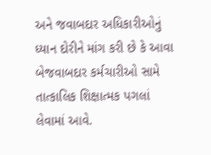અને જવાબદાર અધિકારીઓનું ધ્યાન દોરીને માંગ કરી છે કે આવા બેજવાબદાર કર્મચારીઓ સામે તાત્કાલિક શિક્ષાત્મક પગલાં લેવામાં આવે.